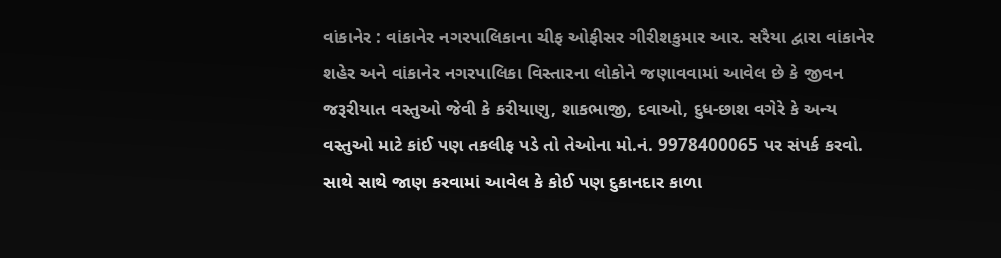વાંકાનેર : વાંકાનેર નગરપાલિકાના ચીફ ઓફીસર ગીરીશકુમાર આર. સરૈયા દ્વારા વાંકાનેર શહેર અને વાંકાનેર નગરપાલિકા વિસ્તારના લોકોને જણાવવામાં આવેલ છે કે જીવન જરૂરીયાત વસ્તુઓ જેવી કે કરીયાણુ, શાકભાજી, દવાઓ, દુધ-છાશ વગેરે કે અન્ય વસ્તુઓ માટે કાંઈ પણ તકલીફ પડે તો તેઓના મો.નં. 9978400065 પર સંપર્ક કરવો. સાથે સાથે જાણ કરવામાં આવેલ કે કોઈ પણ દુકાનદાર કાળા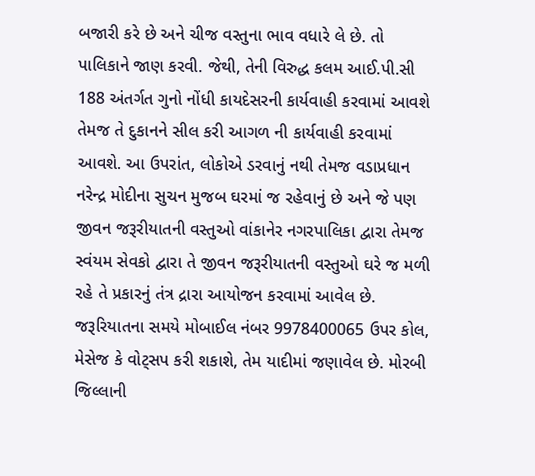બજારી કરે છે અને ચીજ વસ્તુના ભાવ વધારે લે છે. તો પાલિકાને જાણ કરવી. જેથી, તેની વિરુદ્ધ કલમ આઈ.પી.સી 188 અંતર્ગત ગુનો નોંધી કાયદેસરની કાર્યવાહી કરવામાં આવશે તેમજ તે દુકાનને સીલ કરી આગળ ની કાર્યવાહી કરવામાં આવશે. આ ઉપરાંત, લોકોએ ડરવાનું નથી તેમજ વડાપ્રધાન નરેન્દ્ર મોદીના સુચન મુજબ ઘરમાં જ રહેવાનું છે અને જે પણ જીવન જરૂરીયાતની વસ્તુઓ વાંકાનેર નગરપાલિકા દ્વારા તેમજ સ્વંયમ સેવકો દ્વારા તે જીવન જરૂરીયાતની વસ્તુઓ ઘરે જ મળી રહે તે પ્રકારનું તંત્ર દ્રારા આયોજન કરવામાં આવેલ છે. જરૂરિયાતના સમયે મોબાઈલ નંબર 9978400065 ઉપર કોલ, મેસેજ કે વોટ્સપ કરી શકાશે, તેમ યાદીમાં જણાવેલ છે. મોરબી જિલ્લાની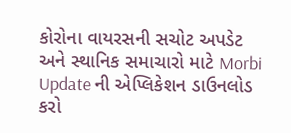કોરોના વાયરસની સચોટ અપડેટ અને સ્થાનિક સમાચારો માટે Morbi Update ની એપ્લિકેશન ડાઉનલોડ કરો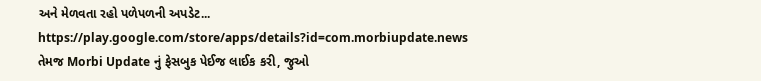અને મેળવતા રહો પળેપળની અપડેટ... https://play.google.com/store/apps/details?id=com.morbiupdate.news તેમજ Morbi Update નું ફેસબુક પેઈજ લાઈક કરી, જુઓ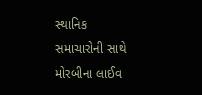સ્થાનિક સમાચારોની સાથે મોરબીના લાઈવ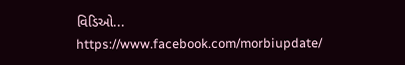વિડિઓ... https://www.facebook.com/morbiupdate/